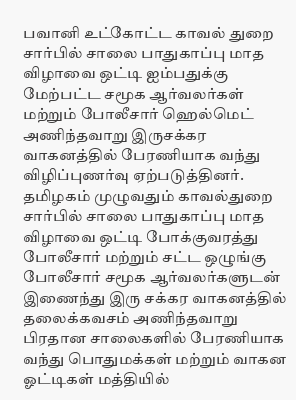பவானி உட்கோட்ட காவல் துறை சார்பில் சாலை பாதுகாப்பு மாத விழாவை ஒட்டி ஐம்பதுக்கு மேற்பட்ட சமூக ஆர்வலர்கள் மற்றும் போலீசார் ஹெல்மெட் அணிந்தவாறு இருசக்கர வாகனத்தில் பேரணியாக வந்து விழிப்புணர்வு ஏற்படுத்தினர்.
தமிழகம் முழுவதும் காவல்துறை சார்பில் சாலை பாதுகாப்பு மாத விழாவை ஒட்டி போக்குவரத்து போலீசார் மற்றும் சட்ட ஒழுங்கு போலீசார் சமூக ஆர்வலர்களுடன் இணைந்து இரு சக்கர வாகனத்தில் தலைக்கவசம் அணிந்தவாறு பிரதான சாலைகளில் பேரணியாக வந்து பொதுமக்கள் மற்றும் வாகன ஓட்டிகள் மத்தியில்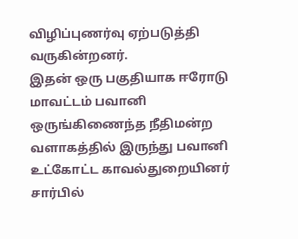விழிப்புணர்வு ஏற்படுத்தி வருகின்றனர்.
இதன் ஒரு பகுதியாக ஈரோடு மாவட்டம் பவானி ஒருங்கிணைந்த நீதிமன்ற வளாகத்தில் இருந்து பவானி உட்கோட்ட காவல்துறையினர் சார்பில்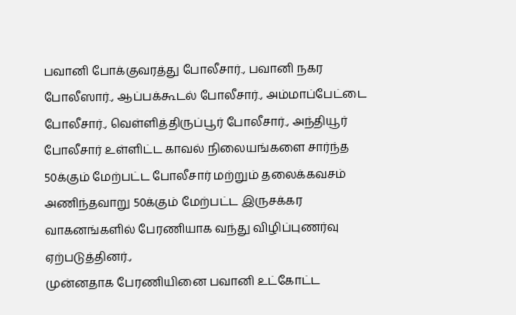பவானி போக்குவரத்து போலீசார்., பவானி நகர போலீஸார்., ஆப்பக்கூடல் போலீசார்., அம்மாப்பேட்டை போலீசார்., வெள்ளித்திருப்பூர் போலீசார்., அந்தியூர் போலீசார் உள்ளிட்ட காவல் நிலையங்களை சார்ந்த 50க்கும் மேற்பட்ட போலீசார் மற்றும் தலைக்கவசம் அணிந்தவாறு 50க்கும் மேற்பட்ட இருசக்கர வாகனங்களில் பேரணியாக வந்து விழிப்புணர்வு ஏற்படுத்தினர்.,
முன்னதாக பேரணியினை பவானி உட்கோட்ட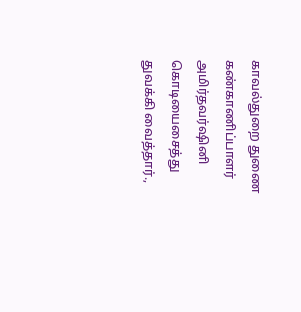காவல்துறை துணை கண்காணிப்பாளர் அமிர்தவர்ஷினி கொடியைசைத்து துவக்கி வைத்தார்.,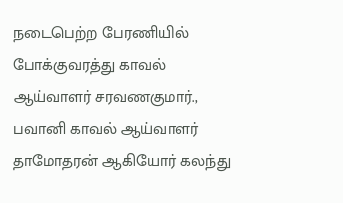நடைபெற்ற பேரணியில் போக்குவரத்து காவல் ஆய்வாளர் சரவணகுமார்., பவானி காவல் ஆய்வாளர் தாமோதரன் ஆகியோர் கலந்து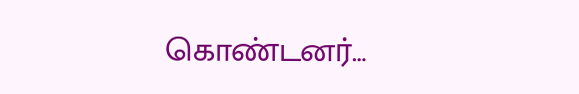கொண்டனர்…